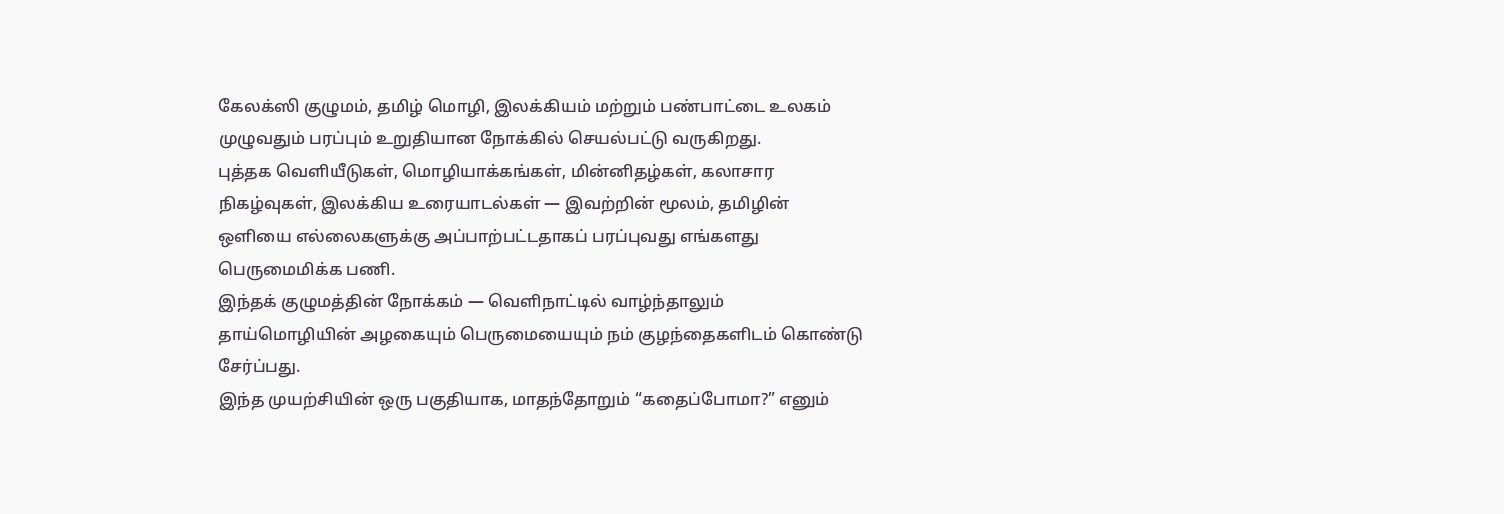கேலக்ஸி குழுமம், தமிழ் மொழி, இலக்கியம் மற்றும் பண்பாட்டை உலகம் முழுவதும் பரப்பும் உறுதியான நோக்கில் செயல்பட்டு வருகிறது.
புத்தக வெளியீடுகள், மொழியாக்கங்கள், மின்னிதழ்கள், கலாசார நிகழ்வுகள், இலக்கிய உரையாடல்கள் — இவற்றின் மூலம், தமிழின் ஒளியை எல்லைகளுக்கு அப்பாற்பட்டதாகப் பரப்புவது எங்களது பெருமைமிக்க பணி.
இந்தக் குழுமத்தின் நோக்கம் — வெளிநாட்டில் வாழ்ந்தாலும் தாய்மொழியின் அழகையும் பெருமையையும் நம் குழந்தைகளிடம் கொண்டு சேர்ப்பது.
இந்த முயற்சியின் ஒரு பகுதியாக, மாதந்தோறும் “கதைப்போமா?” எனும்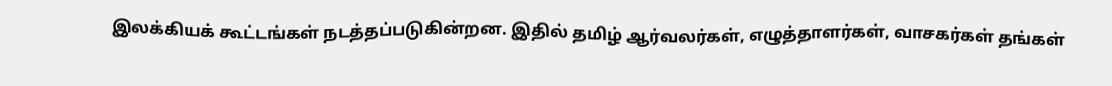இலக்கியக் கூட்டங்கள் நடத்தப்படுகின்றன. இதில் தமிழ் ஆர்வலர்கள், எழுத்தாளர்கள், வாசகர்கள் தங்கள்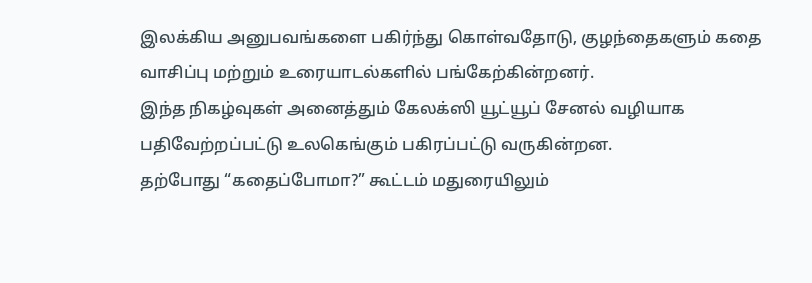இலக்கிய அனுபவங்களை பகிர்ந்து கொள்வதோடு, குழந்தைகளும் கதை வாசிப்பு மற்றும் உரையாடல்களில் பங்கேற்கின்றனர்.
இந்த நிகழ்வுகள் அனைத்தும் கேலக்ஸி யூட்யூப் சேனல் வழியாக பதிவேற்றப்பட்டு உலகெங்கும் பகிரப்பட்டு வருகின்றன.
தற்போது “கதைப்போமா?” கூட்டம் மதுரையிலும்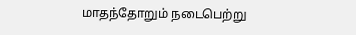மாதந்தோறும் நடைபெற்று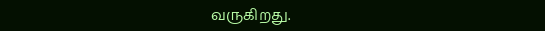வருகிறது.